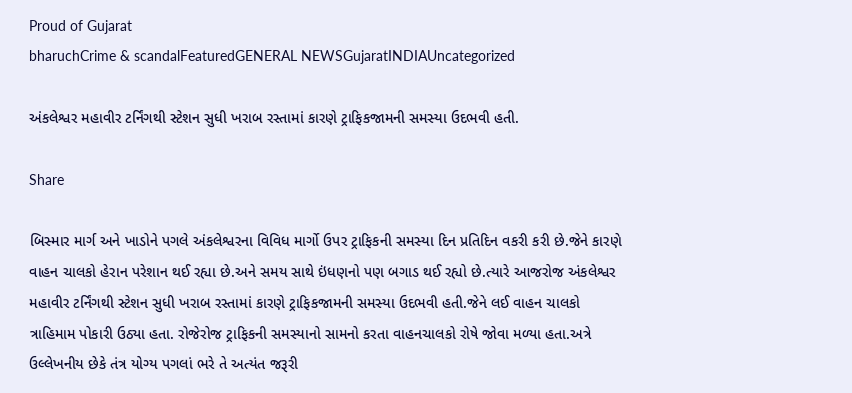Proud of Gujarat
bharuchCrime & scandalFeaturedGENERAL NEWSGujaratINDIAUncategorized

અંકલેશ્વર મહાવીર ટર્નિંગથી સ્ટેશન સુધી ખરાબ રસ્તામાં કારણે ટ્રાફિકજામની સમસ્યા ઉદભવી હતી.

Share

બિસ્માર માર્ગ અને ખાડોને પગલે અંકલેશ્વરના વિવિધ માર્ગો ઉપર ટ્રાફિકની સમસ્યા દિન પ્રતિદિન વકરી કરી છે.જેને કારણે વાહન ચાલકો હેરાન પરેશાન થઈ રહ્યા છે.અને સમય સાથે ઇંધણનો પણ બગાડ થઈ રહ્યો છે.ત્યારે આજરોજ અંકલેશ્વર મહાવીર ટર્નિંગથી સ્ટેશન સુધી ખરાબ રસ્તામાં કારણે ટ્રાફિકજામની સમસ્યા ઉદભવી હતી.જેને લઈ વાહન ચાલકો ત્રાહિમામ પોકારી ઉઠ્યા હતા. રોજેરોજ ટ્રાફિકની સમસ્યાનો સામનો કરતા વાહનચાલકો રોષે જોવા મળ્યા હતા.અત્રે ઉલ્લેખનીય છેકે તંત્ર યોગ્ય પગલાં ભરે તે અત્યંત જરૂરી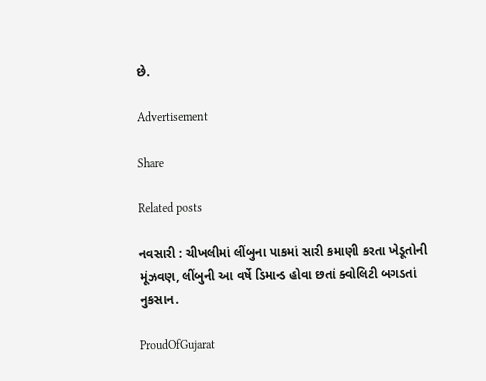છે.

Advertisement

Share

Related posts

નવસારી : ચીખલીમાં લીંબુના પાકમાં સારી કમાણી કરતા ખેડૂતોની મૂંઝવણ, લીંબુની આ વર્ષે ડિમાન્ડ હોવા છતાં ક્વોલિટી બગડતાં નુકસાન.

ProudOfGujarat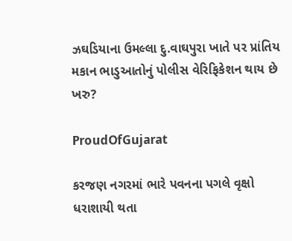ઝઘડિયાના ઉમલ્લા દુ.વાઘપુરા ખાતે પર પ્રાંતિય મકાન ભાડુઆતોનું પોલીસ વેરિફિકેશન થાય છે ખરુ?

ProudOfGujarat

કરજણ નગરમાં ભારે પવનના પગલે વૃક્ષો ધરાશાયી થતા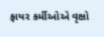ફાયર કર્મીઓએ વૃક્ષો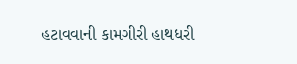હટાવવાની કામગીરી હાથધરી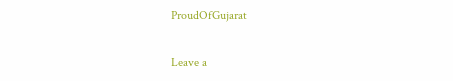ProudOfGujarat

Leave a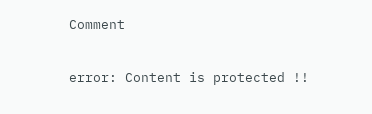Comment

error: Content is protected !!